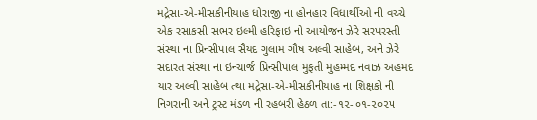મદ્રેસા-એ-મીસકીનીયાહ ધોરાજી ના હોનહાર વિધાર્થીઓ ની વચ્ચે એક રસાકસી સભર ઇલ્મી હરિફાઇ નો આયોજન ઝેરે સરપરસ્તી સંસ્થા ના પ્રિન્સીપાલ સૈયદ ગુલામ ગૌષ અલ્વી સાહેબ, અને ઝેરે સદારત સંસ્થા ના ઇન્ચાર્જ પ્રિન્સીપાલ મુફતી મુહમ્મદ નવાઝ અહમદ યાર અલ્વી સાહેબ ત્થા મદ્રેસા-એ-મીસકીનીયાહ ના શિક્ષકો ની નિગરાની અને ટ્રસ્ટ મંડળ ની રહબરી હેઠળ તા:-૧૨-૦૧-૨૦૨૫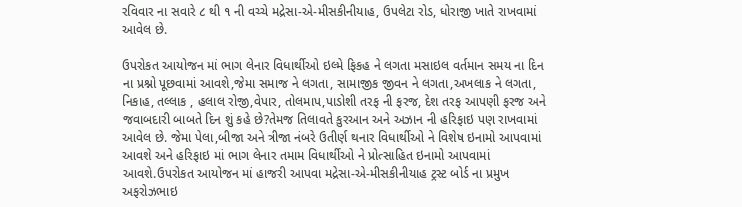રવિવાર ના સવારે ૮ થી ૧ ની વચ્ચે મદ્રેસા-એ-મીસકીનીયાહ, ઉપલેટા રોડ, ધોરાજી ખાતે રાખવામાં આવેલ છે.

ઉપરોકત આયોજન માં ભાગ લેનાર વિધાર્થીઓ ઇલ્મે ફિકહ ને લગતા મસાઇલ વર્તમાન સમય ના દિન ના પ્રશ્નો પૂછવામાં આવશે,જેમા સમાજ ને લગતા, સામાજીક જીવન ને લગતા,અખલાક ને લગતા, નિકાહ, તલ્લાક , હલાલ રોજી,વેપાર, તોલમાપ,પાડોશી તરફ ની ફરજ, દેશ તરફ આપણી ફરજ અને જવાબદારી બાબતે દિન શું કહે છે?તેમજ તિલાવતે કુરઆન અને અઝાન ની હરિફાઇ પણ રાખવામાં આવેલ છે. જેમા પેલા,બીજા અને ત્રીજા નંબરે ઉતીર્ણ થનાર વિધાર્થીઓ ને વિશેષ ઇનામો આપવામાં આવશે અને હરિફાઇ માં ભાગ લેનાર તમામ વિધાર્થીઓ ને પ્રોત્સાહિત ઇનામો આપવામાં આવશે.ઉપરોકત આયોજન માં હાજરી આપવા મદ્રેસા-એ-મીસકીનીયાહ ટ્રસ્ટ બોર્ડ ના પ્રમુખ અફરોઝભાઇ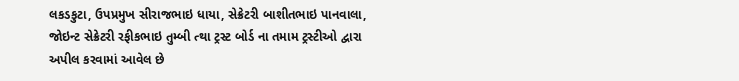લકડકુટા, ઉપપ્રમુખ સીરાજભાઇ ધાયા, સેક્રેટરી બાશીતભાઇ પાનવાલા, જોઇન્ટ સેક્રેટરી રફીકભાઇ તુમ્બી ત્થા ટ્રસ્ટ બોર્ડ ના તમામ ટ્રસ્ટીઓ દ્વારા અપીલ કરવામાં આવેલ છે